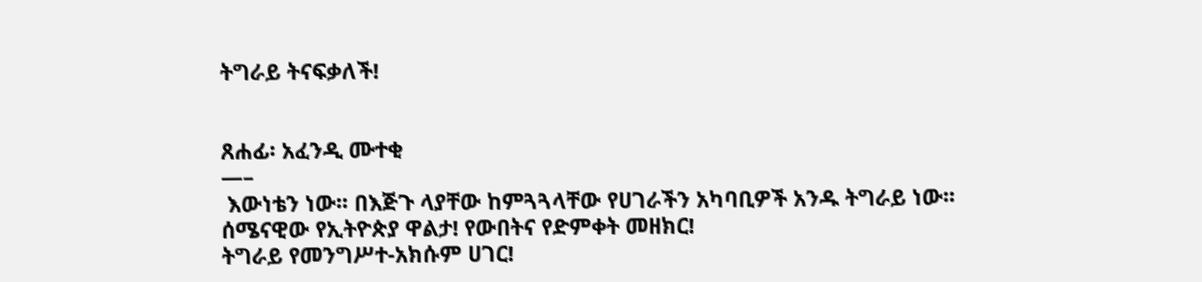ትግራይ ትናፍቃለች!


ጸሐፊ፡ አፈንዲ ሙተቂ
—–
 እውነቴን ነው፡፡ በእጅጉ ላያቸው ከምጓጓላቸው የሀገራችን አካባቢዎች አንዱ ትግራይ ነው፡፡ ሰሜናዊው የኢትዮጵያ ዋልታ! የውበትና የድምቀት መዘክር!
ትግራይ የመንግሥተ-አክሱም ሀገር!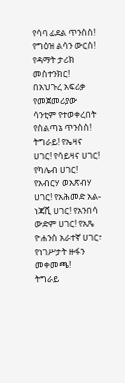የሳባ ፊደል ጥንስስ! የግዕዝ ልሳን ውርስ! የዳማት ታሪክ መስተንክር! በአህጉረ አፍሪቃ የመጀመሪያው ሳንቲም የተወቀረበት የስልጣኔ ጥንስስ!
ትግራይ! የኤዛና ሀገር! የሳይዛና ሀገር! የካሌብ ሀገር! የአብርሃ ወአጽብሃ ሀገር! የአሕመድ አል-ነጃሺ ሀገር! የአንበሳ ውድም ሀገር! የአጼ ዮሐንስ አራተኛ ሀገር፣ የነገሥታት ዙፋን መቀመጫ!
ትግራይ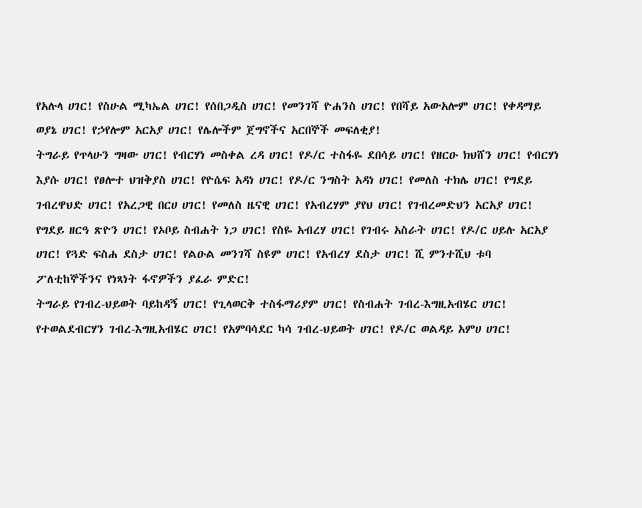የአሉላ ሀገር! የስሁል ሚካኤል ሀገር! የሰበጋዲስ ሀገር! የመንገሻ ዮሐንስ ሀገር! የበሻይ አውአሎም ሀገር! የቀዳማይ ወያኔ ሀገር! የኃየሎም አርአያ ሀገር! የሌሎችም ጀግኖችና አርበኞች መፍለቂያ!
ትግራይ የጥላሁን ግዛው ሀገር! የብርሃነ መስቀል ረዳ ሀገር! የዶ/ር ተስፋዬ ደበሳይ ሀገር! የዘርዑ ክህሸን ሀገር! የብርሃነ እያሱ ሀገር! የፀሎተ ህዝቅያስ ሀገር! የዮሴፍ አዳነ ሀገር! የዶ/ር ንግስት አዳነ ሀገር! የመለስ ተክሌ ሀገር! የግደይ ገብረዋህድ ሀገር! የአረጋዊ በርሀ ሀገር! የመለስ ዜናዊ ሀገር! የአብረሃም ያየህ ሀገር! የገብረመድህን አርአያ ሀገር! የግደይ ዘርዓ ጽዮን ሀገር! የኦቦይ ስብሐት ነጋ ሀገር! የስዬ አብረሃ ሀገር! የገብሩ አስራት ሀገር! የዶ/ር ሀይሉ አርአያ ሀገር! የጓድ ፍስሐ ደስታ ሀገር! የልዑል መንገሻ ስዩም ሀገር! የአብረሃ ደስታ ሀገር! ሺ ምንተሺህ ቱባ ፖለቲከኞችንና የነጻነት ፋኖዎችን ያፈራ ምድር!
ትግራይ የገብረ-ህይወት ባይከዳኝ ሀገር! የጊላወርቅ ተስፋማሪያም ሀገር! የስብሐት ገብረ-እግዚአብሄር ሀገር! የተወልደብርሃን ገብረ-እግዚአብሄር ሀገር! የአምባሳደር ካሳ ገብረ-ህይወት ሀገር! የዶ/ር ወልዳይ አምሀ ሀገር!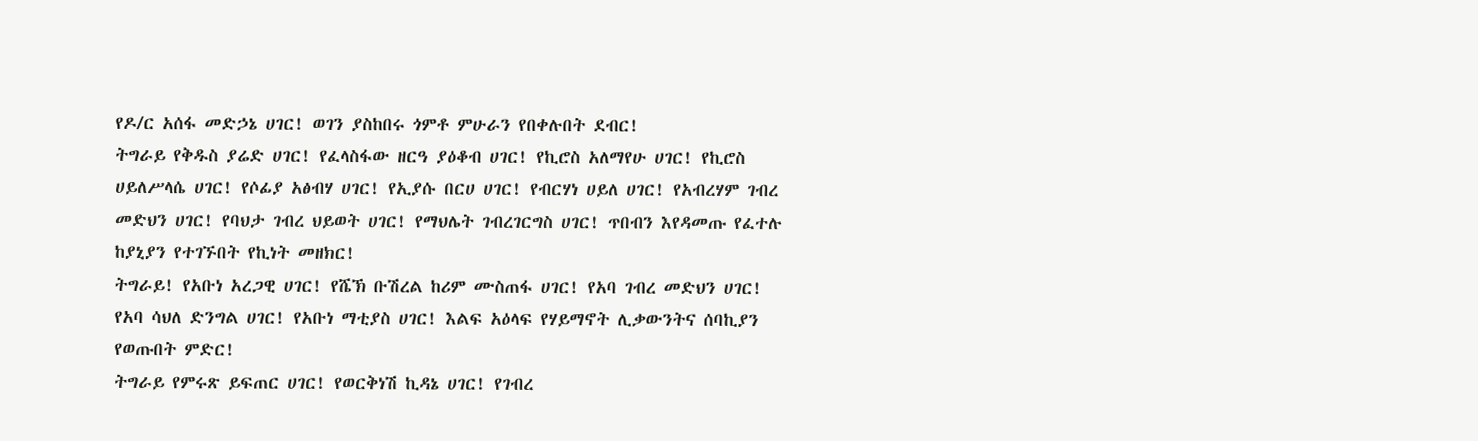የዶ/ር አሰፋ መድኃኔ ሀገር! ወገን ያስከበሩ ጎምቶ ምሁራን የበቀሉበት ደብር!
ትግራይ የቅዱስ ያሬድ ሀገር! የፈላስፋው ዘርዓ ያዕቆብ ሀገር! የኪሮስ አለማየሁ ሀገር! የኪሮስ ሀይለሥላሴ ሀገር! የሶፊያ አፅብሃ ሀገር! የኢያሱ በርሀ ሀገር! የብርሃነ ሀይለ ሀገር! የአብረሃም ገብረ መድህን ሀገር! የባህታ ገብረ ህይወት ሀገር! የማህሌት ገብረገርግስ ሀገር! ጥበብን እየዳመጡ የፈተሉ ከያኒያን የተገኙበት የኪነት መዘክር!
ትግራይ! የአቡነ አረጋዊ ሀገር! የሼኽ ቡሽረል ከሪም ሙስጠፋ ሀገር! የአባ ገብረ መድህን ሀገር! የአባ ሳህለ ድንግል ሀገር! የአቡነ ማቲያስ ሀገር! እልፍ አዕላፍ የሃይማኖት ሊቃውንትና ሰባኪያን የወጡበት ምድር!
ትግራይ የምሩጽ ይፍጠር ሀገር! የወርቅነሽ ኪዳኔ ሀገር! የገብረ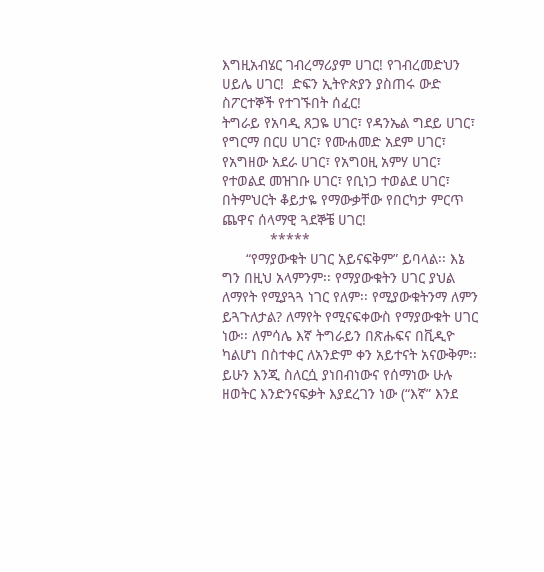እግዚአብሄር ገብረማሪያም ሀገር! የገብረመድህን ሀይሌ ሀገር!  ድፍን ኢትዮጵያን ያስጠሩ ውድ ስፖርተኞች የተገኙበት ሰፈር!
ትግራይ የአባዲ ጸጋዬ ሀገር፣ የዳንኤል ግደይ ሀገር፣ የግርማ በርሀ ሀገር፣ የሙሐመድ አደም ሀገር፣ የአግዘው አደራ ሀገር፣ የአግዐዚ አምሃ ሀገር፣ የተወልደ መዝገቡ ሀገር፣ የቢነጋ ተወልደ ሀገር፣ በትምህርት ቆይታዬ የማውቃቸው የበርካታ ምርጥ ጨዋና ሰላማዊ ጓደኞቼ ሀገር!
            *****
      “የማያውቁት ሀገር አይናፍቅም” ይባላል፡፡ እኔ ግን በዚህ አላምንም፡፡ የማያውቁትን ሀገር ያህል ለማየት የሚያጓጓ ነገር የለም፡፡ የሚያውቁትንማ ለምን ይጓጉለታል? ለማየት የሚናፍቀውስ የማያውቁት ሀገር ነው፡፡ ለምሳሌ እኛ ትግራይን በጽሑፍና በቪዲዮ ካልሆነ በስተቀር ለአንድም ቀን አይተናት አናውቅም፡፡ ይሁን እንጂ ስለርሷ ያነበብነውና የሰማነው ሁሉ ዘወትር እንድንናፍቃት እያደረገን ነው (“እኛ” እንደ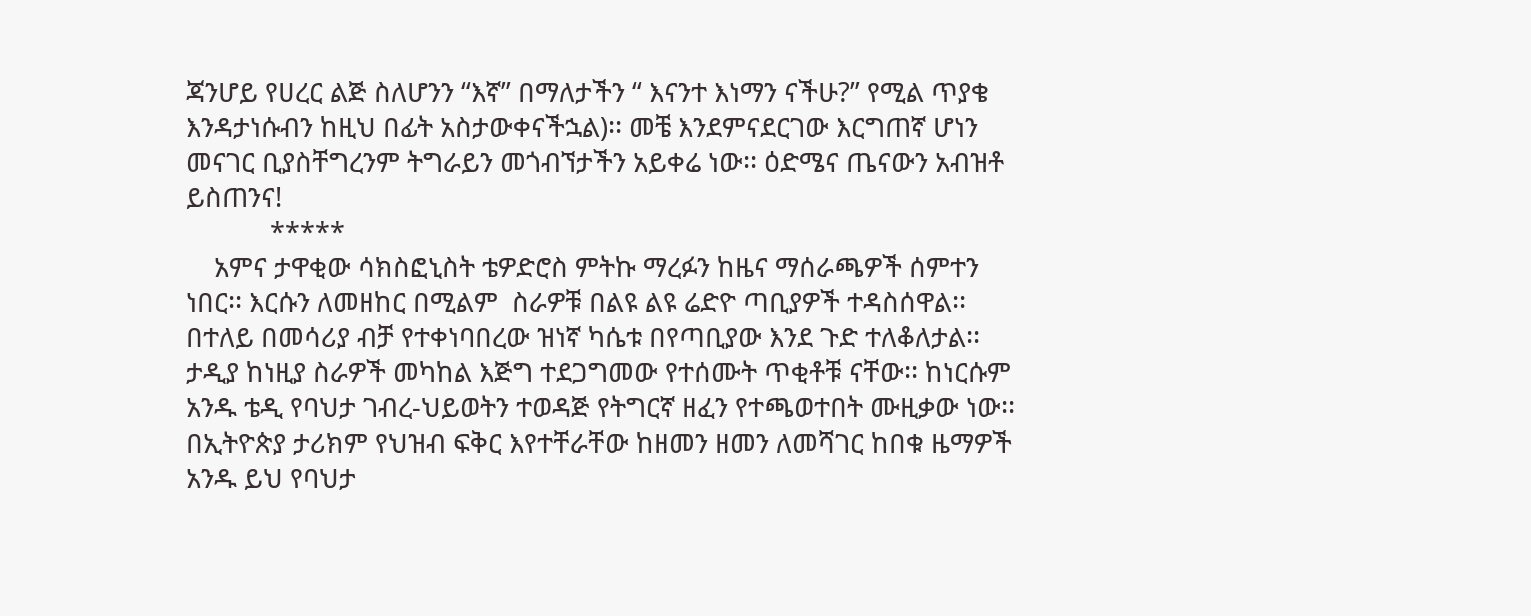ጃንሆይ የሀረር ልጅ ስለሆንን “እኛ” በማለታችን “ እናንተ እነማን ናችሁ?” የሚል ጥያቄ እንዳታነሱብን ከዚህ በፊት አስታውቀናችኋል)፡፡ መቼ እንደምናደርገው እርግጠኛ ሆነን መናገር ቢያስቸግረንም ትግራይን መጎብኘታችን አይቀሬ ነው፡፡ ዕድሜና ጤናውን አብዝቶ ይስጠንና!
            *****
    አምና ታዋቂው ሳክስፎኒስት ቴዎድሮስ ምትኩ ማረፉን ከዜና ማሰራጫዎች ሰምተን ነበር፡፡ እርሱን ለመዘከር በሚልም  ስራዎቹ በልዩ ልዩ ሬድዮ ጣቢያዎች ተዳስሰዋል፡፡ በተለይ በመሳሪያ ብቻ የተቀነባበረው ዝነኛ ካሴቱ በየጣቢያው እንደ ጉድ ተለቆለታል፡፡ ታዲያ ከነዚያ ስራዎች መካከል እጅግ ተደጋግመው የተሰሙት ጥቂቶቹ ናቸው፡፡ ከነርሱም አንዱ ቴዲ የባህታ ገብረ-ህይወትን ተወዳጅ የትግርኛ ዘፈን የተጫወተበት ሙዚቃው ነው፡፡ በኢትዮጵያ ታሪክም የህዝብ ፍቅር እየተቸራቸው ከዘመን ዘመን ለመሻገር ከበቁ ዜማዎች አንዱ ይህ የባህታ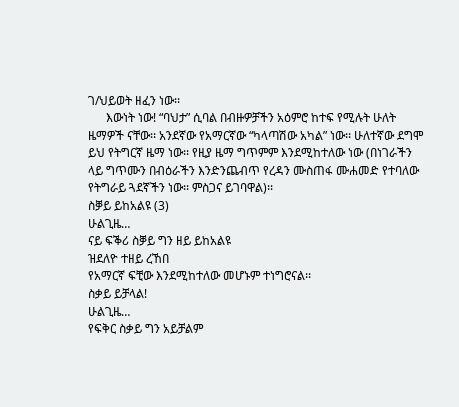ገ/ህይወት ዘፈን ነው፡፡
      እውነት ነው! “ባህታ” ሲባል በብዙዎቻችን አዕምሮ ከተፍ የሚሉት ሁለት ዜማዎች ናቸው፡፡ አንደኛው የአማርኛው “ካላጣሽው አካል” ነው፡፡ ሁለተኛው ደግሞ ይህ የትግርኛ ዜማ ነው፡፡ የዚያ ዜማ ግጥምም እንደሚከተለው ነው (በነገራችን ላይ ግጥሙን በብዕራችን እንድንጨብጥ የረዳን ሙስጠፋ ሙሐመድ የተባለው የትግራይ ጓደኛችን ነው፡፡ ምስጋና ይገባዋል)፡፡
ስቓይ ይከአልዩ (3)
ሁልጊዜ…
ናይ ፍቕሪ ስቓይ ግን ዘይ ይከአልዩ
ዝደለዮ ተዘይ ረኸበ
የአማርኛ ፍቺው እንደሚከተለው መሆኑም ተነግሮናል፡፡
ስቃይ ይቻላል!
ሁልጊዜ…
የፍቅር ስቃይ ግን አይቻልም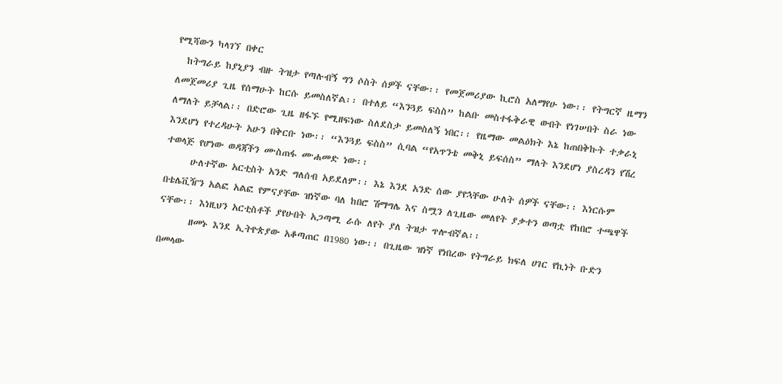የሚሻውን ካላገኘ በቀር
  ከትግራይ ከያኒያን ብዙ ትዝታ የጣሉብኝ ግን ሶስት ሰዎች ናቸው፡፡ የመጀመሪያው ኪሮስ አለማየሁ ነው፡፡ የትግርኛ ዜማን ለመጀመሪያ ጊዜ የሰማሁት ከርሱ ይመስለኛል፡፡ በተለይ “እንጓይ ፍስስ” ከልቡ መስተፋቅራዊ ውበት የነገሠበት ስራ ነው ለማለት ይቻላል፡፡ በድሮው ጊዜ ዘፋኙ የሚዘፍነው ስለደስታ ይመስለኝ ነበር፡፡ የዜማው መልዕክት እኔ ከጠበቅኩት ተቃራኒ እንደሆነ የተረዳሁት አሁን በቅርቡ ነው፡፡ “እንጓይ ፍስስ” ሲባል “የአጥንቴ መቅኒ ይፍሰስ” ማለት እንደሆነ ያስረዳን የሽረ ተወላጅ የሆነው ወዳጃችን ሙስጠፋ ሙሐመድ ነው፡፡
     ሁለተኛው አርቲስት አንድ ግለሰብ አይደለም፡፡ እኔ እንደ አንድ ሰው ያየኋቸው ሁለት ሰዎች ናቸው፡፡ እነርሱም በቴሌቪዥን አልፎ አልፎ የምናያቸው ዝነኛው ባለ ከበሮ ሽማግሌ እና ስሟን ለጊዜው መለየት ያቃተን ወጣቷ የከበሮ ተጫዋች ናቸው፡፡ እነዚህን አርቲስቶች ያየሁበት አጋጣሚ ራሱ ለየት ያለ ትዝታ ጥሎብኛል፡፡
      ዘመኑ እንደ ኢትዮጵያው አቆጣጠር በ1980 ነው፡፡ በጊዜው ዝነኛ የነበረው የትግራይ ክፍለ ሀገር የኪነት ቡድን በመላው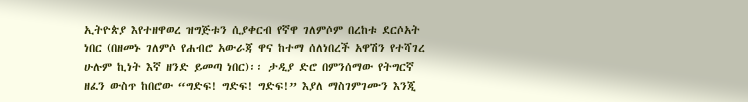ኢትዮጵያ እየተዘዋወረ ዝግጅቱን ሲያቀርብ የኛዋ ገለምሶም በረከቱ ደርሶአት ነበር (በዘመኑ ገለምሶ የሐብሮ አውራጃ ዋና ከተማ ሰለነበረች አዋሽን የተሻገረ ሁሉም ኪነት እኛ ዘንድ ይመጣ ነበር)፡፡ ታዲያ ድሮ በምንሰማው የትግርኛ ዘፈን ውስጥ ከበሮው “ግድፍ! ግድፍ! ግድፍ!” እያለ ማስገምገሙን እንጂ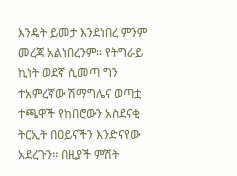እንዴት ይመታ እንደነበረ ምንም መረጃ አልነበረንም፡፡ የትግራይ ኪነት ወደኛ ሲመጣ ግን ተአምረኛው ሽማግሌና ወጣቷ ተጫዋች የከበሮውን አስደናቂ ትርኢት በዐይናችን እንድናየው አደረጉን፡፡ በዚያች ምሽት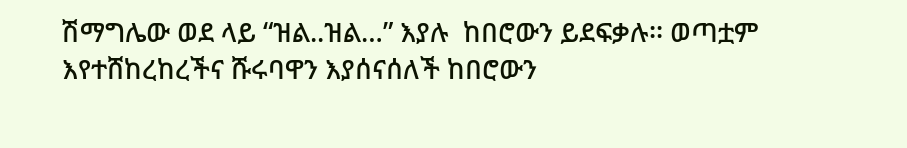ሽማግሌው ወደ ላይ “ዝል..ዝል…” እያሉ  ከበሮውን ይደፍቃሉ፡፡ ወጣቷም እየተሸከረከረችና ሹሩባዋን እያሰናሰለች ከበሮውን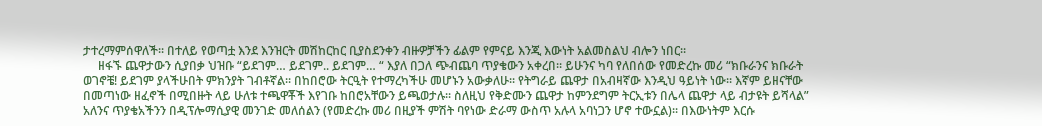ታተረማምሰዋለች፡፡ በተለይ የወጣቷ እንደ እንዝርት መሽከርከር ቢያስደንቀን ብዙዎቻችን ፊልም የምናይ እንጂ እውነት አልመስልህ ብሎን ነበር፡፡
     ዘፋኙ ጨዋታውን ሲያበቃ ህዝቡ “ይደገም… ይደገም.. ይደገም… “ እያለ በጋለ ጭብጨባ ጥያቄውን አቀረበ፡፡ ይሁንና ካባ የለበሰው የመድረኩ መሪ “ክቡራንና ክቡራት ወገኖቼ! ይደገም ያላችሁበት ምክንያት ገብቶኛል፡፡ በከበሮው ትርዒት የተማረካችሁ መሆኑን አውቃለሁ፡፡ የትግራይ ጨዋታ በአብዛኛው እንዲህ ዓይነት ነው፡፡ እኛም ይዘናቸው በመጣነው ዘፈኖች በሚበዙት ላይ ሁለቱ ተጫዋቾች እየገቡ ከበሮአቸውን ይጫወታሉ፡፡ ስለዚህ የቅድሙን ጨዋታ ከምንደግም ትርኢቱን በሌላ ጨዋታ ላይ ብታዩት ይሻላል” አለንና ጥያቄአችንን በዲፕሎማሲያዊ መንገድ መለሰልን (የመድረኩ መሪ በዚያች ምሽት ባየነው ድራማ ውስጥ አሉላ አባነጋን ሆኖ ተውኗል)፡፡ በእውነትም እርሱ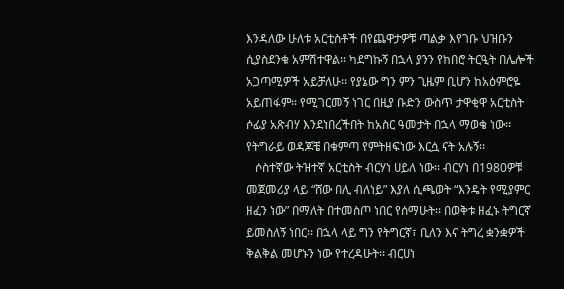እንዳለው ሁለቱ አርቲስቶች በየጨዋታዎቹ ጣልቃ እየገቡ ህዝቡን ሲያስደንቁ አምሽተዋል፡፡ ካደግኩኝ በኋላ ያንን የከበሮ ትርዒት በሌሎች አጋጣሚዎች አይቻለሁ፡፡ የያኔው ግን ምን ጊዜም ቢሆን ከአዕምሮዬ አይጠፋም፡፡ የሚገርመኝ ነገር በዚያ ቡድን ውስጥ ታዋቂዋ አርቲስት ሶፊያ አጽብሃ እንደነበረችበት ከአስር ዓመታት በኋላ ማወቄ ነው፡፡ የትግራይ ወዳጆቼ በቁምጣ የምትዘፍነው እርሷ ናት አሉኝ፡፡
   ሶስተኛው ትዝተኛ አርቲስት ብርሃነ ሀይለ ነው፡፡ ብርሃነ በ1980ዎቹ መጀመሪያ ላይ “ሸው በሊ ብለነይ” እያለ ሲጫወት “እንዴት የሚያምር ዘፈን ነው” በማለት በተመስጦ ነበር የሰማሁት፡፡ በወቅቱ ዘፈኑ ትግርኛ ይመስለኝ ነበር፡፡ በኋላ ላይ ግን የትግርኛ፣ ቢለን እና ትግረ ቋንቋዎች ቅልቅል መሆኑን ነው የተረዳሁት፡፡ ብርሀነ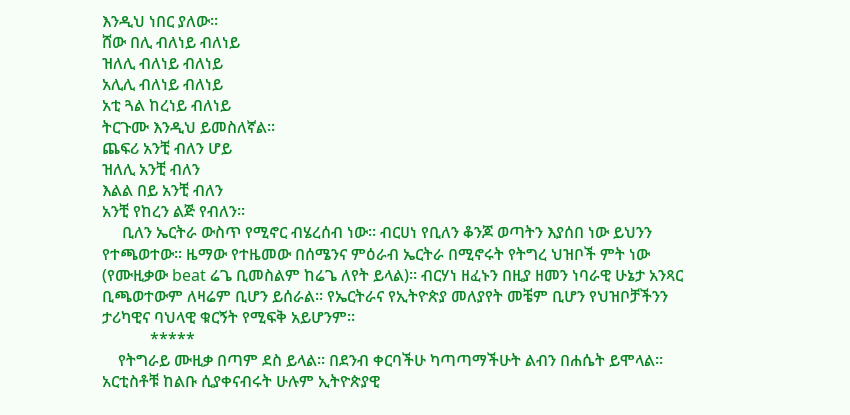እንዲህ ነበር ያለው፡፡
ሸው በሊ ብለነይ ብለነይ
ዝለሊ ብለነይ ብለነይ
አሊሊ ብለነይ ብለነይ
አቲ ጓል ከረነይ ብለነይ
ትርጉሙ እንዲህ ይመስለኛል፡፡
ጨፍሪ አንቺ ብለን ሆይ
ዝለሊ አንቺ ብለን
እልል በይ አንቺ ብለን
አንቺ የከረን ልጅ የብለን፡፡
     ቢለን ኤርትራ ውስጥ የሚኖር ብሄረሰብ ነው፡፡ ብርሀነ የቢለን ቆንጆ ወጣትን እያሰበ ነው ይህንን የተጫወተው፡፡ ዜማው የተዜመው በሰሜንና ምዕራብ ኤርትራ በሚኖሩት የትግረ ህዝቦች ምት ነው (የሙዚቃው beat ሬጌ ቢመስልም ከሬጌ ለየት ይላል)፡፡ ብርሃነ ዘፈኑን በዚያ ዘመን ነባራዊ ሁኔታ አንጻር ቢጫወተውም ለዛሬም ቢሆን ይሰራል፡፡ የኤርትራና የኢትዮጵያ መለያየት መቼም ቢሆን የህዝቦቻችንን ታሪካዊና ባህላዊ ቁርኝት የሚፍቅ አይሆንም፡፡
            *****
    የትግራይ ሙዚቃ በጣም ደስ ይላል፡፡ በደንብ ቀርባችሁ ካጣጣማችሁት ልብን በሐሴት ይሞላል፡፡ አርቲስቶቹ ከልቡ ሲያቀናብሩት ሁሉም ኢትዮጵያዊ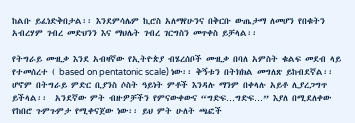ከልቡ ይፈነድቅበታል፡፡ እንደምሳሌም ኪሮስ አለማየሁንና በቅርቡ ውጤታማ ለመሆን የበቁትን  አብረሃም ገብረ መድህንን እና ማህሌት ገብረ ገርግስን መጥቀስ ይቻላል፡፡

የትግራይ ሙዚቃ እንደ አብዛኛው የኢትዮጵያ ብሄረሰቦች ሙዚቃ በባለ አምስት ቁልፍ መደብ ላይ የተመሰረተ ( based on pentatonic scale) ነው፡፡ ቅኝቱን በትክክል መግለጽ ይከብደኛል፡፡ ሆኖም በትግራይ ምድር ቢያንስ ሶስት ዓይነት ምቶች እንዳሉ ማንም በቀላሉ አይቶ ሊያረጋግጥ ይችላል፡፡  አንደኛው ምት ብዙዎቻችን የምናውቀውና “ግድፍ…ግድፍ…” እያለ በሚደለቀው የከበሮ ጉምጉምታ የሚቀናጀው ነው፡፡ ይህ ምት ሁለት ጫፎች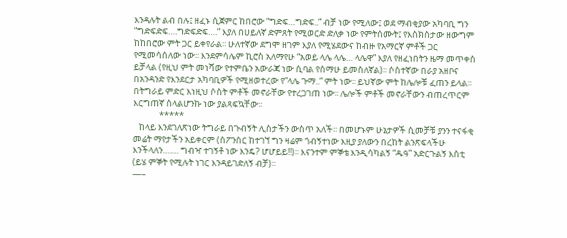እንዳሉት ልብ በሉ፤ ዘፈኑ ሲጀምር ከበሮው “ግድፍ…ግድፍ..” ብቻ ነው የሚለው፤ ወደ ማብቂያው አካባቢ ግን “ግድፍድፍ….ግድፍድፍ….” እያለ በሀይለኛ ድምጸት የሚወርድ ድለቃ ነው የምትሰሙት፤ የእስክስታው ዘውግም ከከበሮው ምት ጋር ይቀየራል፡፡ ሁለተኛው ደግሞ ዘገም እያለ የሚሄደውና ከብዙ የአማርኛ ምቶች ጋር የሚመሳሰለው ነው፡፡ እንደምሳሌም ኪሮስ አለማየሁ “አወይ ላሌ ላሌ… ላሌዋ” እያለ የዘፈነበትን ዜማ መጥቀስ ይቻላል (የዚህ ምት መነሻው የተምቤን አውራጃ ነው ሲባል የሰማሁ ይመስለኛል)፡፡ ሶስተኛው በራያ አዘቦና በአንዳንድ የእንደርታ አካባቢዎች የሚዘወተረው የ“ላሌ ጉማ..” ምት ነው፡፡ ይህኛው ምት ከሌሎቹ ፈጠን ይላል፡፡ በትግራይ ምድር እነዚህ ሶስት ምቶች መኖራቸው የተረጋገጠ ነው፡፡ ሌሎች ምቶች መኖራቸውን ብጠረጥርም እርግጠኛ ስላልሆንኩ ነው ያልጻፍኳቸው፡፡
             *****
   ከላይ እንደገለጽነው ትግራይ በጉብኝት ሊስታችን ውስጥ አለች፡፡ በመሆኑም ሁኔታዎች ሲመቻቹ ያንን ተናፋቂ መሬት ማየታችን አይቀርም (ሰፖንሰር ከተገኘ ግን ዛሬም ጎብኝተነው እዚያ ያለውን በረከት ልንጽፍላችሁ እንችላለን….… ግብዣ ተገኝቶ ነው እንዴ? ሆሆይይ!!)፡፡ እናንተም ምኞቴ እንዲሳካልኝ “ዱዓ” አድርጉልኝ እስቲ (ይሄ ምኞት የሚሉት ነገር እንዳይገድለኝ ብቻ)፡፡
—–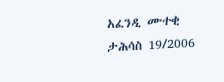አፈንዲ ሙተቂ
ታሕሳስ 19/2006